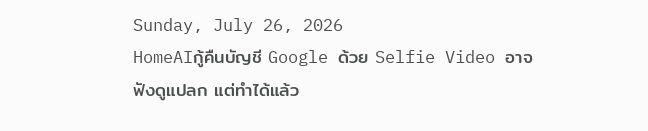Sunday, July 26, 2026
HomeAIกู้คืนบัญชี Google ด้วย Selfie Video อาจฟังดูแปลก แต่ทำได้แล้ว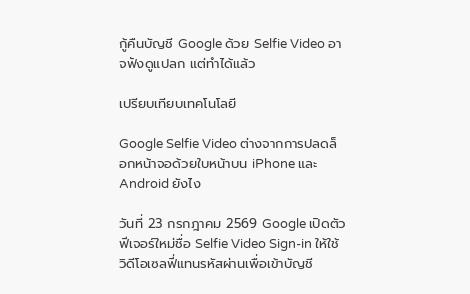กู้คืนบัญชี Google ด้วย Selfie Video อาจฟังดูแปลก แต่ทำได้แล้ว

เปรียบเทียบเทคโนโลยี

Google Selfie Video ต่างจากการปลดล็อกหน้าจอด้วยใบหน้าบน iPhone และ Android ยังไง

วันที่ 23 กรกฎาคม 2569 Google เปิดตัวฟีเจอร์ใหม่ชื่อ Selfie Video Sign-in ให้ใช้วิดีโอเซลฟี่แทนรหัสผ่านเพื่อเข้าบัญชี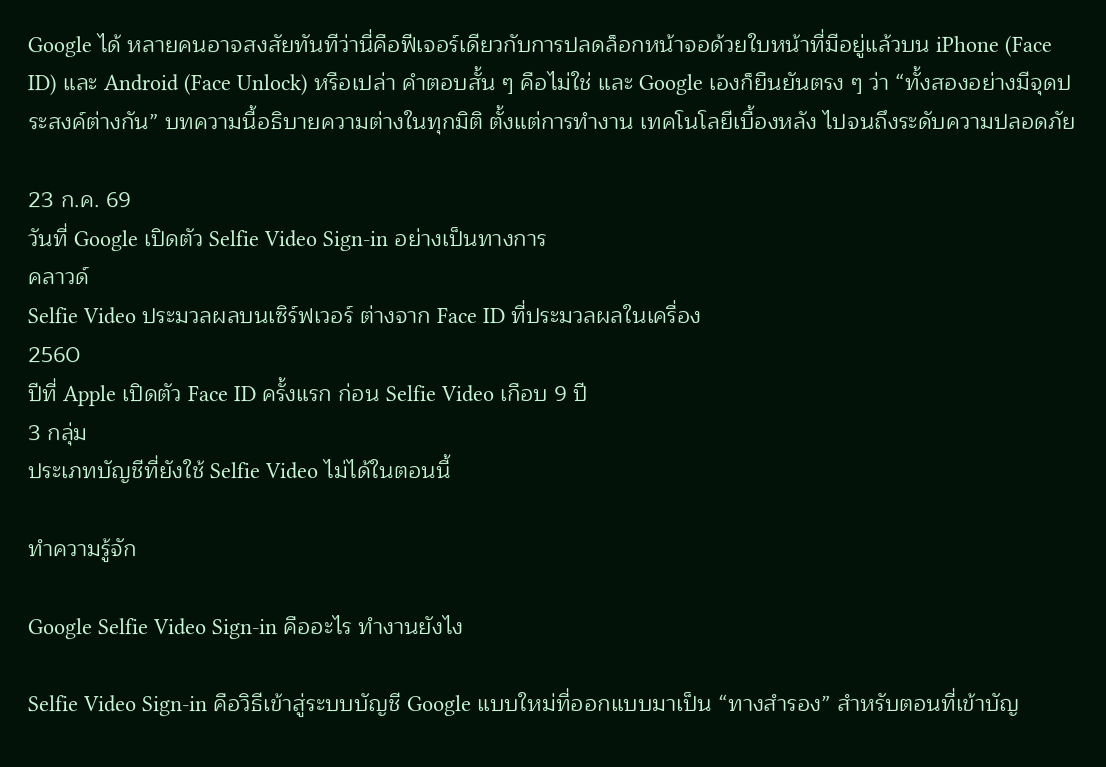Google ได้ หลายคนอาจสงสัยทันทีว่านี่คือฟีเจอร์เดียวกับการปลดล็อกหน้าจอด้วยใบหน้าที่มีอยู่แล้วบน iPhone (Face ID) และ Android (Face Unlock) หรือเปล่า คำตอบสั้น ๆ คือไม่ใช่ และ Google เองก็ยืนยันตรง ๆ ว่า “ทั้งสองอย่างมีจุดประสงค์ต่างกัน” บทความนี้อธิบายความต่างในทุกมิติ ตั้งแต่การทำงาน เทคโนโลยีเบื้องหลัง ไปจนถึงระดับความปลอดภัย

23 ก.ค. 69
วันที่ Google เปิดตัว Selfie Video Sign-in อย่างเป็นทางการ
คลาวด์
Selfie Video ประมวลผลบนเซิร์ฟเวอร์ ต่างจาก Face ID ที่ประมวลผลในเครื่อง
2560
ปีที่ Apple เปิดตัว Face ID ครั้งแรก ก่อน Selfie Video เกือบ 9 ปี
3 กลุ่ม
ประเภทบัญชีที่ยังใช้ Selfie Video ไม่ได้ในตอนนี้

ทำความรู้จัก

Google Selfie Video Sign-in คืออะไร ทำงานยังไง

Selfie Video Sign-in คือวิธีเข้าสู่ระบบบัญชี Google แบบใหม่ที่ออกแบบมาเป็น “ทางสำรอง” สำหรับตอนที่เข้าบัญ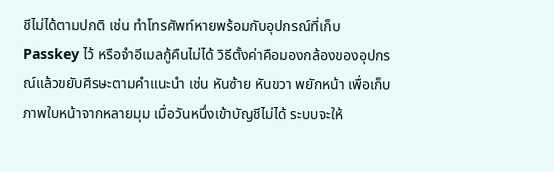ชีไม่ได้ตามปกติ เช่น ทำโทรศัพท์หายพร้อมกับอุปกรณ์ที่เก็บ Passkey ไว้ หรือจำอีเมลกู้คืนไม่ได้ วิธีตั้งค่าคือมองกล้องของอุปกรณ์แล้วขยับศีรษะตามคำแนะนำ เช่น หันซ้าย หันขวา พยักหน้า เพื่อเก็บภาพใบหน้าจากหลายมุม เมื่อวันหนึ่งเข้าบัญชีไม่ได้ ระบบจะให้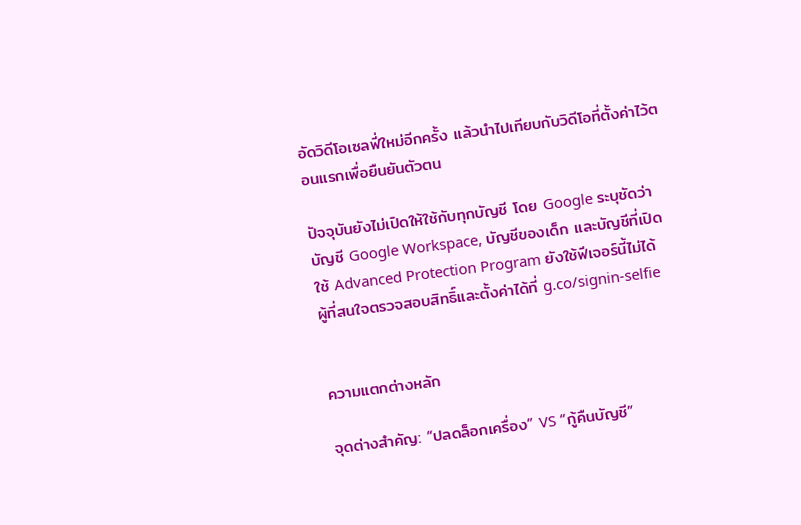อัดวิดีโอเซลฟี่ใหม่อีกครั้ง แล้วนำไปเทียบกับวิดีโอที่ตั้งค่าไว้ตอนแรกเพื่อยืนยันตัวตน

ปัจจุบันยังไม่เปิดให้ใช้กับทุกบัญชี โดย Google ระบุชัดว่าบัญชี Google Workspace, บัญชีของเด็ก และบัญชีที่เปิดใช้ Advanced Protection Program ยังใช้ฟีเจอร์นี้ไม่ได้ ผู้ที่สนใจตรวจสอบสิทธิ์และตั้งค่าได้ที่ g.co/signin-selfie


ความแตกต่างหลัก

จุดต่างสำคัญ: “ปลดล็อกเครื่อง” VS “กู้คืนบัญชี”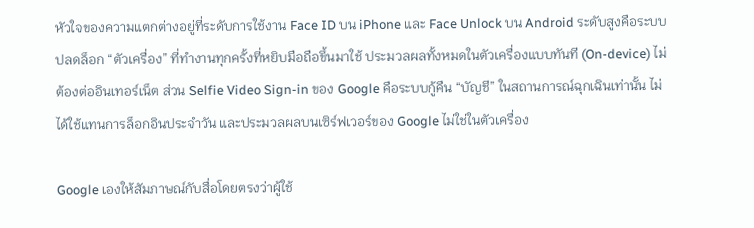หัวใจของความแตกต่างอยู่ที่ระดับการใช้งาน Face ID บน iPhone และ Face Unlock บน Android ระดับสูงคือระบบปลดล็อก “ตัวเครื่อง” ที่ทำงานทุกครั้งที่หยิบมือถือขึ้นมาใช้ ประมวลผลทั้งหมดในตัวเครื่องแบบทันที (On-device) ไม่ต้องต่ออินเทอร์เน็ต ส่วน Selfie Video Sign-in ของ Google คือระบบกู้คืน “บัญชี” ในสถานการณ์ฉุกเฉินเท่านั้น ไม่ได้ใช้แทนการล็อกอินประจำวัน และประมวลผลบนเซิร์ฟเวอร์ของ Google ไม่ใช่ในตัวเครื่อง

Google เองให้สัมภาษณ์กับสื่อโดยตรงว่าผู้ใช้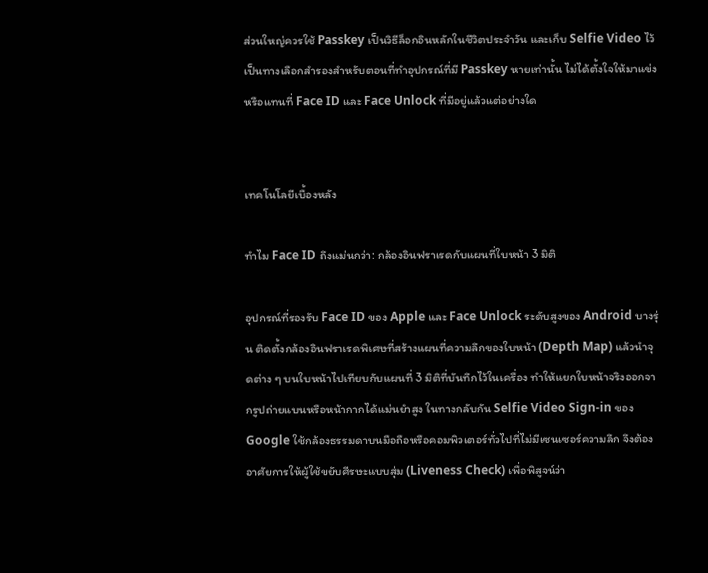ส่วนใหญ่ควรใช้ Passkey เป็นวิธีล็อกอินหลักในชีวิตประจำวัน และเก็บ Selfie Video ไว้เป็นทางเลือกสำรองสำหรับตอนที่ทำอุปกรณ์ที่มี Passkey หายเท่านั้น ไม่ได้ตั้งใจให้มาแข่งหรือแทนที่ Face ID และ Face Unlock ที่มีอยู่แล้วแต่อย่างใด


เทคโนโลยีเบื้องหลัง

ทำไม Face ID ถึงแม่นกว่า: กล้องอินฟราเรดกับแผนที่ใบหน้า 3 มิติ

อุปกรณ์ที่รองรับ Face ID ของ Apple และ Face Unlock ระดับสูงของ Android บางรุ่น ติดตั้งกล้องอินฟราเรดพิเศษที่สร้างแผนที่ความลึกของใบหน้า (Depth Map) แล้วนำจุดต่าง ๆ บนใบหน้าไปเทียบกับแผนที่ 3 มิติที่บันทึกไว้ในเครื่อง ทำให้แยกใบหน้าจริงออกจากรูปถ่ายแบนหรือหน้ากากได้แม่นยำสูง ในทางกลับกัน Selfie Video Sign-in ของ Google ใช้กล้องธรรมดาบนมือถือหรือคอมพิวเตอร์ทั่วไปที่ไม่มีเซนเซอร์ความลึก จึงต้องอาศัยการให้ผู้ใช้ขยับศีรษะแบบสุ่ม (Liveness Check) เพื่อพิสูจน์ว่า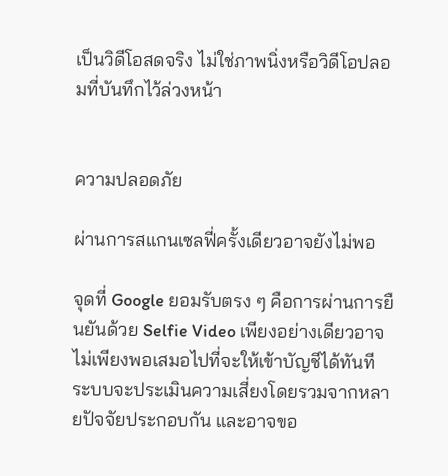เป็นวิดีโอสดจริง ไม่ใช่ภาพนิ่งหรือวิดีโอปลอมที่บันทึกไว้ล่วงหน้า


ความปลอดภัย

ผ่านการสแกนเซลฟี่ครั้งเดียวอาจยังไม่พอ

จุดที่ Google ยอมรับตรง ๆ คือการผ่านการยืนยันด้วย Selfie Video เพียงอย่างเดียวอาจไม่เพียงพอเสมอไปที่จะให้เข้าบัญชีได้ทันที ระบบจะประเมินความเสี่ยงโดยรวมจากหลายปัจจัยประกอบกัน และอาจขอ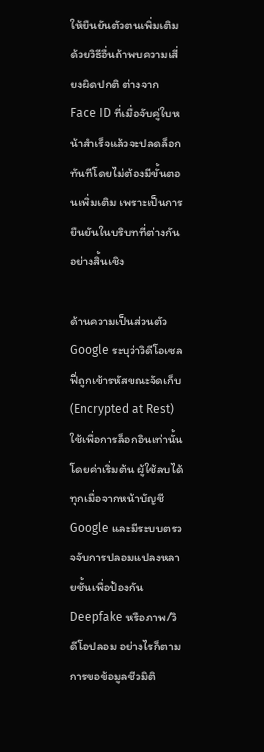ให้ยืนยันตัวตนเพิ่มเติมด้วยวิธีอื่นถ้าพบความเสี่ยงผิดปกติ ต่างจาก Face ID ที่เมื่อจับคู่ใบหน้าสำเร็จแล้วจะปลดล็อกทันทีโดยไม่ต้องมีขั้นตอนเพิ่มเติม เพราะเป็นการยืนยันในบริบทที่ต่างกันอย่างสิ้นเชิง

ด้านความเป็นส่วนตัว Google ระบุว่าวิดีโอเซลฟี่ถูกเข้ารหัสขณะจัดเก็บ (Encrypted at Rest) ใช้เพื่อการล็อกอินเท่านั้นโดยค่าเริ่มต้น ผู้ใช้ลบได้ทุกเมื่อจากหน้าบัญชี Google และมีระบบตรวจจับการปลอมแปลงหลายชั้นเพื่อป้องกัน Deepfake หรือภาพ/วิดีโอปลอม อย่างไรก็ตาม การขอข้อมูลชีวมิติ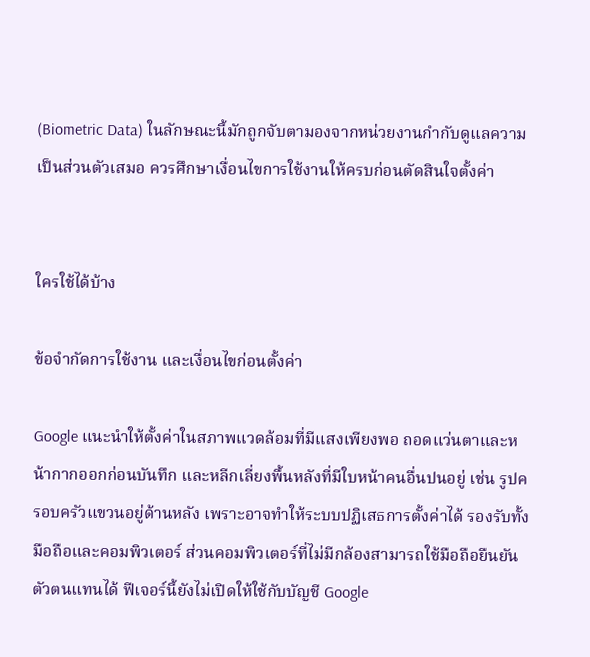(Biometric Data) ในลักษณะนี้มักถูกจับตามองจากหน่วยงานกำกับดูแลความเป็นส่วนตัวเสมอ ควรศึกษาเงื่อนไขการใช้งานให้ครบก่อนตัดสินใจตั้งค่า


ใครใช้ได้บ้าง

ข้อจำกัดการใช้งาน และเงื่อนไขก่อนตั้งค่า

Google แนะนำให้ตั้งค่าในสภาพแวดล้อมที่มีแสงเพียงพอ ถอดแว่นตาและหน้ากากออกก่อนบันทึก และหลีกเลี่ยงพื้นหลังที่มีใบหน้าคนอื่นปนอยู่ เช่น รูปครอบครัวแขวนอยู่ด้านหลัง เพราะอาจทำให้ระบบปฏิเสธการตั้งค่าได้ รองรับทั้งมือถือและคอมพิวเตอร์ ส่วนคอมพิวเตอร์ที่ไม่มีกล้องสามารถใช้มือถือยืนยันตัวตนแทนได้ ฟีเจอร์นี้ยังไม่เปิดให้ใช้กับบัญชี Google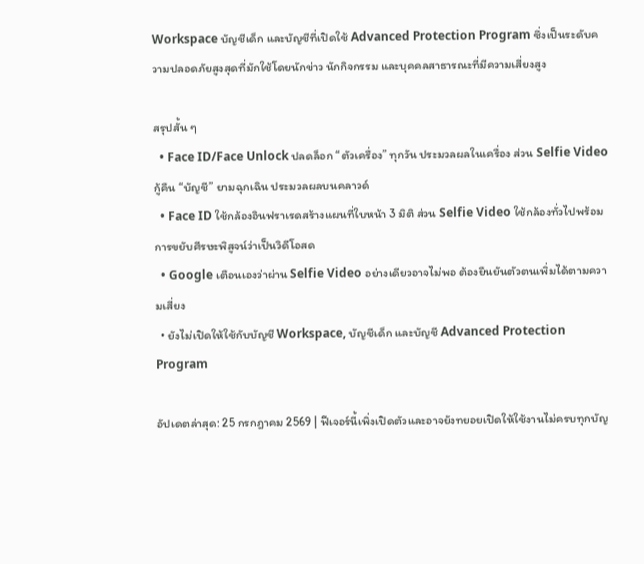Workspace บัญชีเด็ก และบัญชีที่เปิดใช้ Advanced Protection Program ซึ่งเป็นระดับความปลอดภัยสูงสุดที่มักใช้โดยนักข่าว นักกิจกรรม และบุคคลสาธารณะที่มีความเสี่ยงสูง

สรุปสั้น ๆ
  • Face ID/Face Unlock ปลดล็อก “ตัวเครื่อง” ทุกวัน ประมวลผลในเครื่อง ส่วน Selfie Video กู้คืน “บัญชี” ยามฉุกเฉิน ประมวลผลบนคลาวด์
  • Face ID ใช้กล้องอินฟราเรดสร้างแผนที่ใบหน้า 3 มิติ ส่วน Selfie Video ใช้กล้องทั่วไปพร้อมการขยับศีรษะพิสูจน์ว่าเป็นวิดีโอสด
  • Google เตือนเองว่าผ่าน Selfie Video อย่างเดียวอาจไม่พอ ต้องยืนยันตัวตนเพิ่มได้ตามความเสี่ยง
  • ยังไม่เปิดให้ใช้กับบัญชี Workspace, บัญชีเด็ก และบัญชี Advanced Protection Program

อัปเดตล่าสุด: 25 กรกฎาคม 2569 | ฟีเจอร์นี้เพิ่งเปิดตัวและอาจยังทยอยเปิดให้ใช้งานไม่ครบทุกบัญ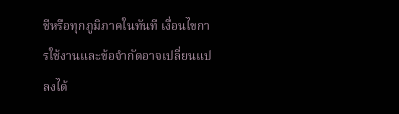ชีหรือทุกภูมิภาคในทันที เงื่อนไขการใช้งานและข้อจำกัดอาจเปลี่ยนแปลงได้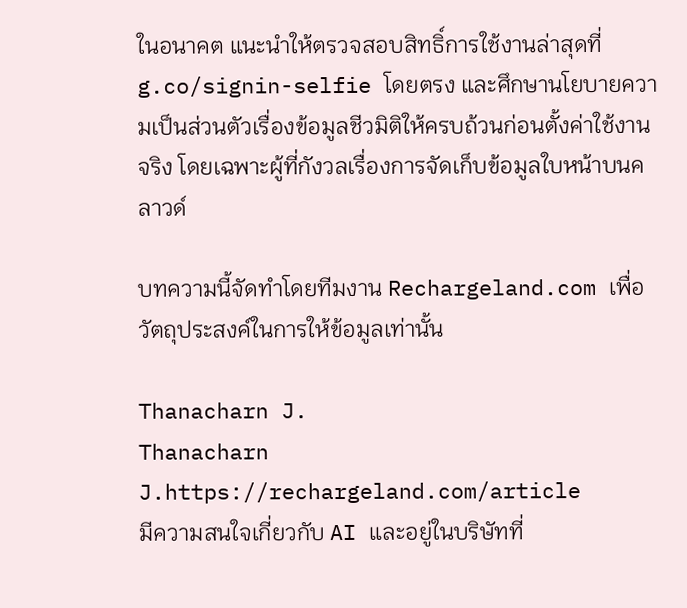ในอนาคต แนะนำให้ตรวจสอบสิทธิ์การใช้งานล่าสุดที่ g.co/signin-selfie โดยตรง และศึกษานโยบายความเป็นส่วนตัวเรื่องข้อมูลชีวมิติให้ครบถ้วนก่อนตั้งค่าใช้งานจริง โดยเฉพาะผู้ที่กังวลเรื่องการจัดเก็บข้อมูลใบหน้าบนคลาวด์

บทความนี้จัดทำโดยทีมงาน Rechargeland.com เพื่อวัตถุประสงค์ในการให้ข้อมูลเท่านั้น

Thanacharn J.
Thanacharn J.https://rechargeland.com/article
มีความสนใจเกี่ยวกับ AI และอยู่ในบริษัทที่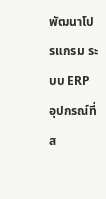พัฒนาโปรแกรม ระบบ ERP อุปกรณ์ที่ส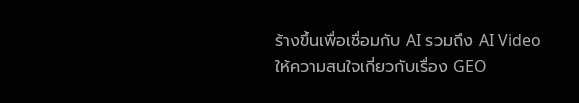ร้างขึ้นเพื่อเชื่อมกับ AI รวมถึง AI Video ให้ความสนใจเกี่ยวกับเรื่อง GEO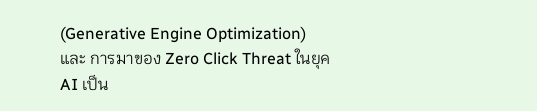(Generative Engine Optimization) และ การมาของ Zero Click Threat ในยุค AI เป็น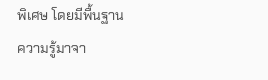พิเศษ โดยมีพื้นฐานความรู้มาจา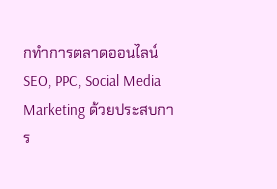กทำการตลาดออนไลน์ SEO, PPC, Social Media Marketing ด้วยประสบการ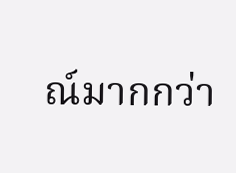ณ์มากกว่า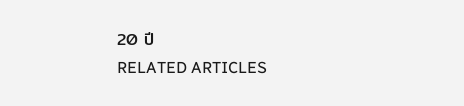20 ปี
RELATED ARTICLES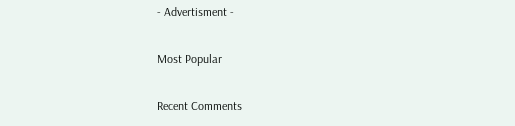- Advertisment -

Most Popular

Recent Comments